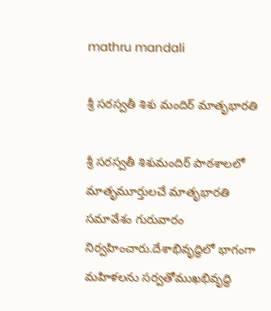mathru mandali

శ్రీ సరస్వతీ శిశు మందిర్ మాతృభారతి

శ్రీ సరస్వతీ శిశుమందిర్ పాఠశాలలో  మాతృమూర్తులచే మాతృభారతి సమావేశం గురువారం నిర్వహించారు.దేశాభివృద్ధిలో భాగంగా మహిళలను సర్వతోముఖభివృద్ధి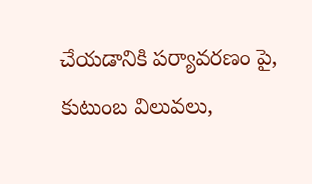చేయడానికి పర్యావరణం పై, కుటుంబ విలువలు,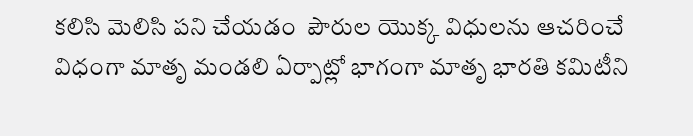కలిసి మెలిసి పని చేయడం  పౌరుల యొక్క విధులను ఆచరించే విధంగా మాతృ మండలి ఏర్పాట్లో భాగంగా మాతృ భారతి కమిటీని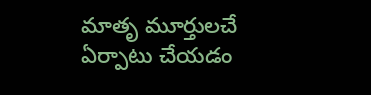మాతృ మూర్తులచే ఏర్పాటు చేయడం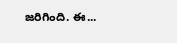జరిగింది. ఈ...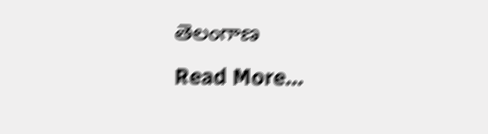తెలంగాణ
Read More...